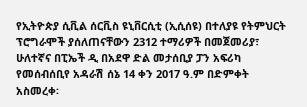የኢትዮጵያ ሲቪል ሰርቪስ ዩኒቨርሲቲ (ኢሲሰዩ) በተለያዩ የትምህርት ፕሮግራሞች ያሰለጠናቸውን 2312 ተማሪዎች በመጀመሪያ፣ ሁለተኛና በፒኤች ዲ በአደዋ ድል መታሰቢያ ፓን አፍሪካ የመሰብሰቢየ አዳራሽ ሰኔ 14 ቀን 2017 ዓ.ም በድምቀት አስመረቀ፡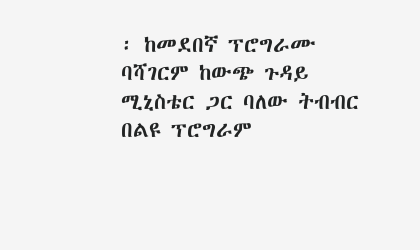፡ ከመደበኛ ፕሮግራሙ ባሻገርም ከውጭ ጉዳይ ሚኒስቴር ጋር ባለው ትብብር በልዩ ፕሮግራም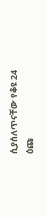ሲያሰለጥናቸው የቆዩ 24 ዕጩ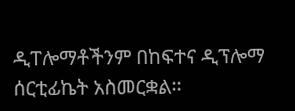ዲፐሎማቶችንም በከፍተና ዲፕሎማ ሰርቲፊኬት አስመርቋል፡፡